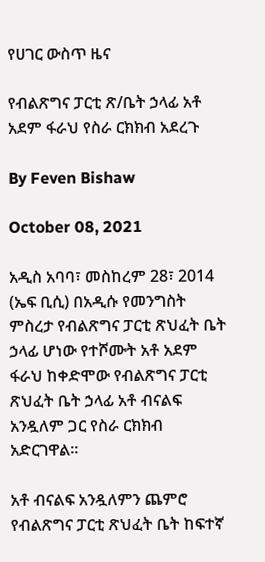የሀገር ውስጥ ዜና

የብልጽግና ፓርቲ ጽ/ቤት ኃላፊ አቶ አደም ፋራህ የስራ ርክክብ አደረጉ

By Feven Bishaw

October 08, 2021

አዲስ አባባ፣ መስከረም 28፣ 2014 (ኤፍ ቢሲ) በአዲሱ የመንግስት ምስረታ የብልጽግና ፓርቲ ጽህፈት ቤት ኃላፊ ሆነው የተሾሙት አቶ አደም ፋራህ ከቀድሞው የብልጽግና ፓርቲ ጽህፈት ቤት ኃላፊ አቶ ብናልፍ አንዷለም ጋር የስራ ርክክብ አድርገዋል፡፡

አቶ ብናልፍ አንዷለምን ጨምሮ የብልጽግና ፓርቲ ጽህፈት ቤት ከፍተኛ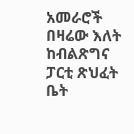አመራሮች በዛሬው እለት ከብልጽግና ፓርቲ ጽህፈት ቤት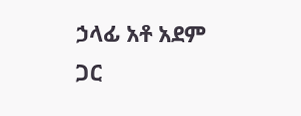ኃላፊ አቶ አደም ጋር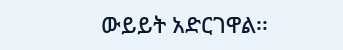ውይይት አድርገዋል፡፡